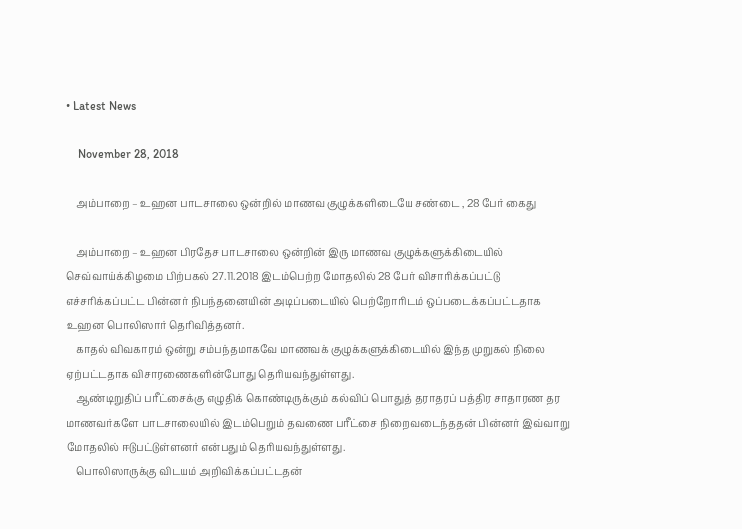• Latest News

    November 28, 2018

    அம்பாறை – உஹன பாடசாலை ஒன்றில் மாணவ குழுக்களிடையே சண்டை , 28 பேர் கைது

    அம்பாறை – உஹன பிரதேச பாடசாலை ஒன்றின் இரு மாணவ குழுக்களுக்கிடையில் செவ்வாய்க்கிழமை பிற்பகல் 27.11.2018 இடம்பெற்ற மோதலில் 28 பேர் விசாரிக்கப்பட்டு எச்சரிக்கப்பட்ட பின்னர் நிபந்தனையின் அடிப்படையில் பெற்றோரிடம் ஒப்படைக்கப்பட்டதாக உஹன பொலிஸார் தெரிவித்தனர்.
    காதல் விவகாரம் ஒன்று சம்பந்தமாகவே மாணவக் குழுக்களுக்கிடையில் இந்த முறுகல் நிலை ஏற்பட்டதாக விசாரணைகளின்போது தெரியவந்துள்ளது.
    ஆண்டிறுதிப் பரீட்சைக்கு எழுதிக் கொண்டிருக்கும் கல்விப் பொதுத் தராதரப் பத்திர சாதாரண தர மாணவர்களே பாடசாலையில் இடம்பெறும் தவணை பரீட்சை நிறைவடைந்ததன் பின்னர் இவ்வாறு மோதலில் ஈடுபட்டுள்ளனர் என்பதும் தெரியவந்துள்ளது.
    பொலிஸாருக்கு விடயம் அறிவிக்கப்பட்டதன்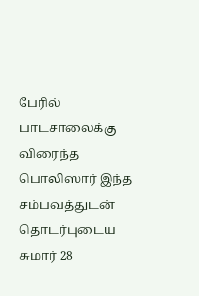பேரில் பாடசாலைக்கு விரைந்த பொலிஸார் இந்த சம்பவத்துடன் தொடர்புடைய சுமார் 28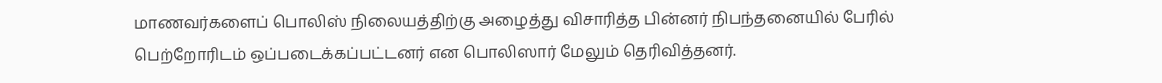மாணவர்களைப் பொலிஸ் நிலையத்திற்கு அழைத்து விசாரித்த பின்னர் நிபந்தனையில் பேரில் பெற்றோரிடம் ஒப்படைக்கப்பட்டனர் என பொலிஸார் மேலும் தெரிவித்தனர்.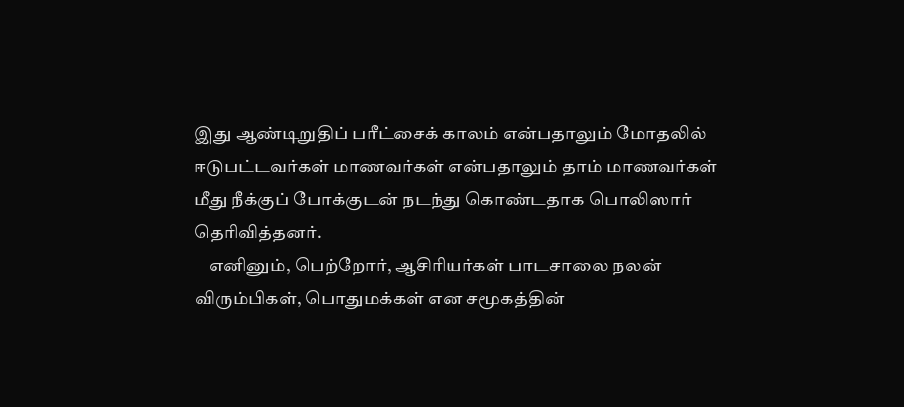இது ஆண்டிறுதிப் பரீட்சைக் காலம் என்பதாலும் மோதலில் ஈடுபட்டவர்கள் மாணவர்கள் என்பதாலும் தாம் மாணவர்கள் மீது நீக்குப் போக்குடன் நடந்து கொண்டதாக பொலிஸார் தெரிவித்தனர்.
    எனினும், பெற்றோர், ஆசிரியர்கள் பாடசாலை நலன் விரும்பிகள், பொதுமக்கள் என சமூகத்தின்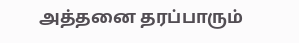அத்தனை தரப்பாரும்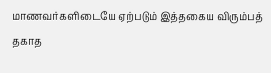மாணவர்களிடையே ஏற்படும் இத்தகைய விரும்பத் தகாத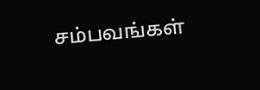சம்பவங்கள்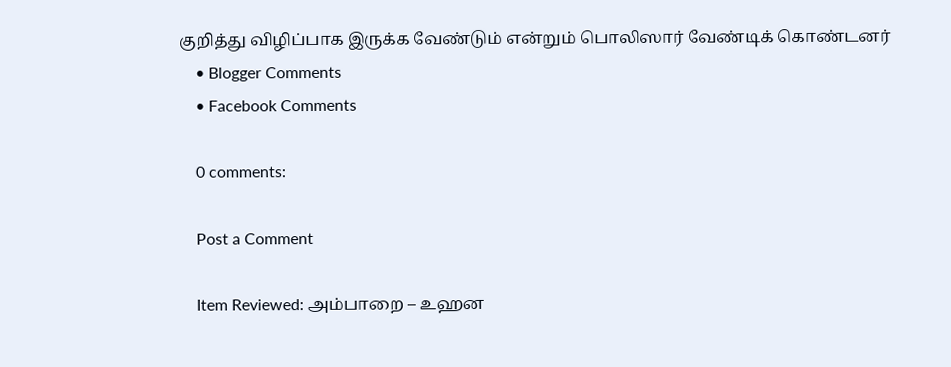குறித்து விழிப்பாக இருக்க வேண்டும் என்றும் பொலிஸார் வேண்டிக் கொண்டனர்
    • Blogger Comments
    • Facebook Comments

    0 comments:

    Post a Comment

    Item Reviewed: அம்பாறை – உஹன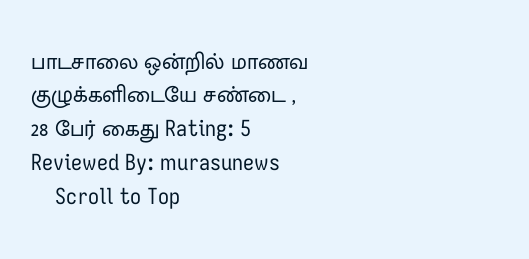பாடசாலை ஒன்றில் மாணவ குழுக்களிடையே சண்டை , 28 பேர் கைது Rating: 5 Reviewed By: murasunews
    Scroll to Top